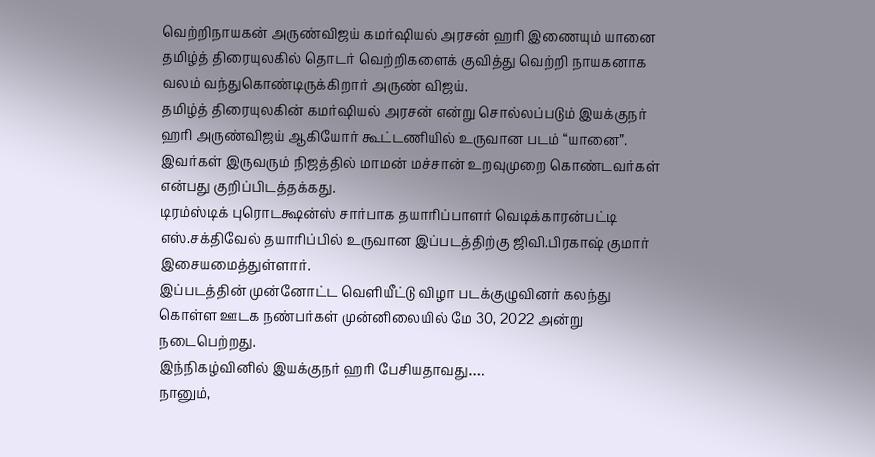வெற்றிநாயகன் அருண்விஜய் கமர்ஷியல் அரசன் ஹரி இணையும் யானை
தமிழ்த் திரையுலகில் தொடர் வெற்றிகளைக் குவித்து வெற்றி நாயகனாக வலம் வந்துகொண்டிருக்கிறார் அருண் விஜய்.
தமிழ்த் திரையுலகின் கமர்ஷியல் அரசன் என்று சொல்லப்படும் இயக்குநர் ஹரி அருண்விஜய் ஆகியோர் கூட்டணியில் உருவான படம் “யானை”. இவர்கள் இருவரும் நிஜத்தில் மாமன் மச்சான் உறவுமுறை கொண்டவர்கள் என்பது குறிப்பிடத்தக்கது.
டிரம்ஸ்டிக் புரொடக்ஷன்ஸ் சார்பாக தயாரிப்பாளர் வெடிக்காரன்பட்டி எஸ்.சக்திவேல் தயாரிப்பில் உருவான இப்படத்திற்கு ஜிவி.பிரகாஷ் குமார் இசையமைத்துள்ளார்.
இப்படத்தின் முன்னோட்ட வெளியீட்டு விழா படக்குழுவினர் கலந்து கொள்ள ஊடக நண்பர்கள் முன்னிலையில் மே 30, 2022 அன்று நடைபெற்றது.
இந்நிகழ்வினில் இயக்குநர் ஹரி பேசியதாவது….
நானும்,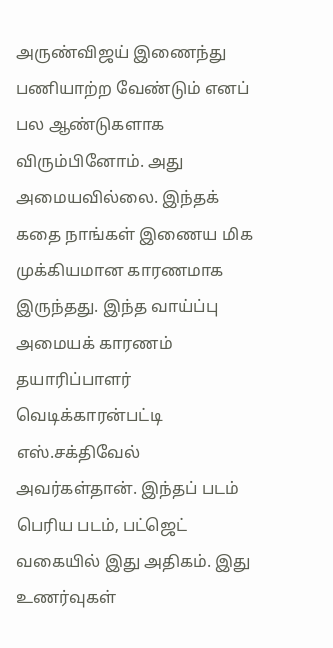அருண்விஜய் இணைந்து பணியாற்ற வேண்டும் எனப் பல ஆண்டுகளாக விரும்பினோம். அது அமையவில்லை. இந்தக் கதை நாங்கள் இணைய மிக முக்கியமான காரணமாக இருந்தது. இந்த வாய்ப்பு அமையக் காரணம் தயாரிப்பாளர் வெடிக்காரன்பட்டி எஸ்.சக்திவேல் அவர்கள்தான். இந்தப் படம் பெரிய படம், பட்ஜெட் வகையில் இது அதிகம். இது உணர்வுகள்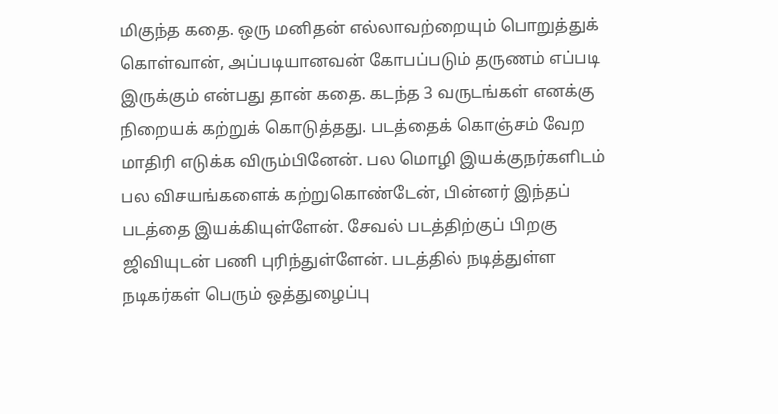மிகுந்த கதை. ஒரு மனிதன் எல்லாவற்றையும் பொறுத்துக் கொள்வான், அப்படியானவன் கோபப்படும் தருணம் எப்படி இருக்கும் என்பது தான் கதை. கடந்த 3 வருடங்கள் எனக்கு நிறையக் கற்றுக் கொடுத்தது. படத்தைக் கொஞ்சம் வேற மாதிரி எடுக்க விரும்பினேன். பல மொழி இயக்குநர்களிடம் பல விசயங்களைக் கற்றுகொண்டேன், பின்னர் இந்தப் படத்தை இயக்கியுள்ளேன். சேவல் படத்திற்குப் பிறகு ஜிவியுடன் பணி புரிந்துள்ளேன். படத்தில் நடித்துள்ள நடிகர்கள் பெரும் ஒத்துழைப்பு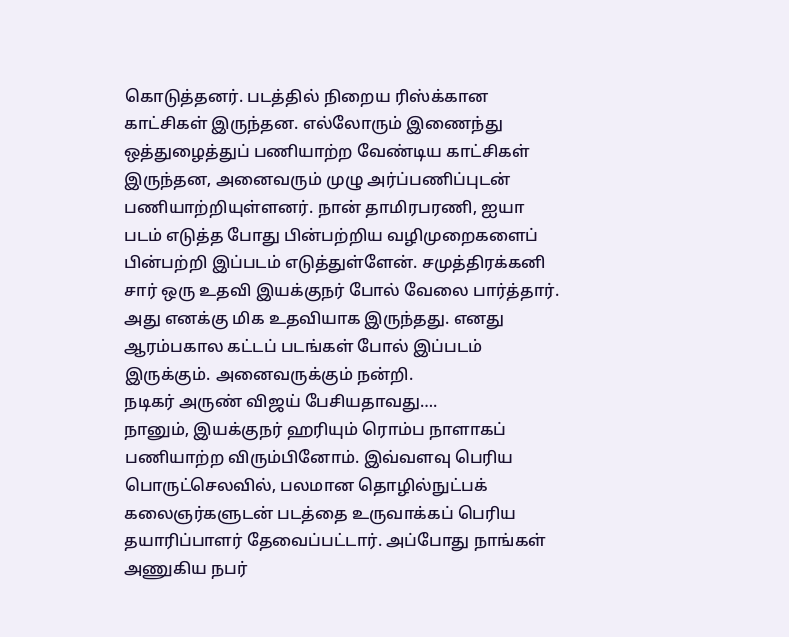கொடுத்தனர். படத்தில் நிறைய ரிஸ்க்கான காட்சிகள் இருந்தன. எல்லோரும் இணைந்து ஒத்துழைத்துப் பணியாற்ற வேண்டிய காட்சிகள் இருந்தன, அனைவரும் முழு அர்ப்பணிப்புடன் பணியாற்றியுள்ளனர். நான் தாமிரபரணி, ஐயா படம் எடுத்த போது பின்பற்றிய வழிமுறைகளைப் பின்பற்றி இப்படம் எடுத்துள்ளேன். சமுத்திரக்கனி சார் ஒரு உதவி இயக்குநர் போல் வேலை பார்த்தார். அது எனக்கு மிக உதவியாக இருந்தது. எனது ஆரம்பகால கட்டப் படங்கள் போல் இப்படம் இருக்கும். அனைவருக்கும் நன்றி.
நடிகர் அருண் விஜய் பேசியதாவது….
நானும், இயக்குநர் ஹரியும் ரொம்ப நாளாகப் பணியாற்ற விரும்பினோம். இவ்வளவு பெரிய பொருட்செலவில், பலமான தொழில்நுட்பக் கலைஞர்களுடன் படத்தை உருவாக்கப் பெரிய தயாரிப்பாளர் தேவைப்பட்டார். அப்போது நாங்கள் அணுகிய நபர்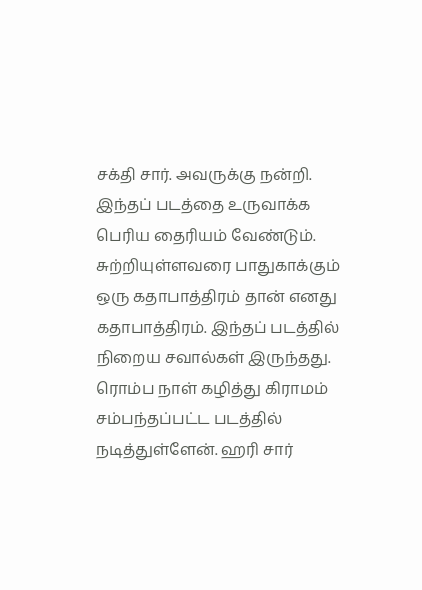சக்தி சார். அவருக்கு நன்றி. இந்தப் படத்தை உருவாக்க பெரிய தைரியம் வேண்டும். சுற்றியுள்ளவரை பாதுகாக்கும் ஒரு கதாபாத்திரம் தான் எனது கதாபாத்திரம். இந்தப் படத்தில் நிறைய சவால்கள் இருந்தது. ரொம்ப நாள் கழித்து கிராமம் சம்பந்தப்பட்ட படத்தில் நடித்துள்ளேன். ஹரி சார்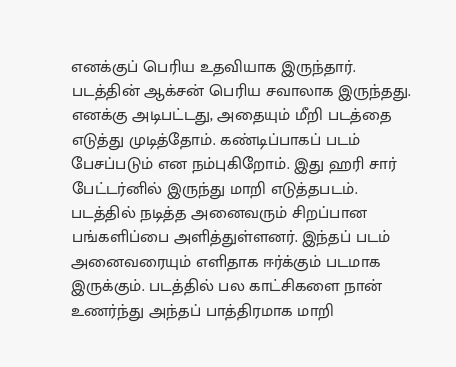எனக்குப் பெரிய உதவியாக இருந்தார். படத்தின் ஆக்சன் பெரிய சவாலாக இருந்தது. எனக்கு அடிபட்டது, அதையும் மீறி படத்தை எடுத்து முடித்தோம். கண்டிப்பாகப் படம் பேசப்படும் என நம்புகிறோம். இது ஹரி சார் பேட்டர்னில் இருந்து மாறி எடுத்தபடம். படத்தில் நடித்த அனைவரும் சிறப்பான பங்களிப்பை அளித்துள்ளனர். இந்தப் படம் அனைவரையும் எளிதாக ஈர்க்கும் படமாக இருக்கும். படத்தில் பல காட்சிகளை நான் உணர்ந்து அந்தப் பாத்திரமாக மாறி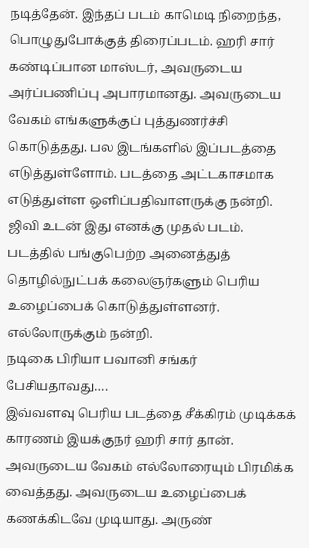நடித்தேன். இந்தப் படம் காமெடி நிறைந்த, பொழுதுபோக்குத் திரைப்படம். ஹரி சார் கண்டிப்பான மாஸ்டர், அவருடைய அர்ப்பணிப்பு அபாரமானது. அவருடைய வேகம் எங்களுக்குப் புத்துணர்ச்சி கொடுத்தது. பல இடங்களில் இப்படத்தை எடுத்துள்ளோம். படத்தை அட்டகாசமாக எடுத்துள்ள ஒளிப்பதிவாளருக்கு நன்றி. ஜிவி உடன் இது எனக்கு முதல் படம். படத்தில் பங்குபெற்ற அனைத்துத் தொழில்நுட்பக் கலைஞர்களும் பெரிய உழைப்பைக் கொடுத்துள்ளனர். எல்லோருக்கும் நன்றி.
நடிகை பிரியா பவானி சங்கர் பேசியதாவது….
இவ்வளவு பெரிய படத்தை சீக்கிரம் முடிக்கக் காரணம் இயக்குநர் ஹரி சார் தான். அவருடைய வேகம் எல்லோரையும் பிரமிக்க வைத்தது. அவருடைய உழைப்பைக் கணக்கிடவே முடியாது. அருண்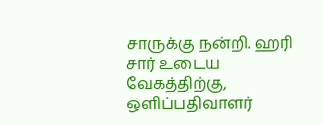சாருக்கு நன்றி. ஹரி சார் உடைய வேகத்திற்கு, ஒளிப்பதிவாளர்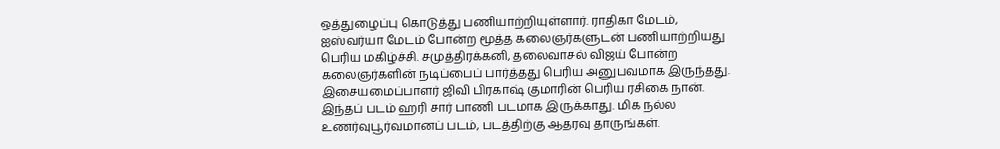ஒத்துழைப்பு கொடுத்து பணியாற்றியுள்ளார். ராதிகா மேடம், ஐஸ்வர்யா மேடம் போன்ற மூத்த கலைஞர்களுடன் பணியாற்றியது பெரிய மகிழ்ச்சி. சமுத்திரக்கனி, தலைவாசல் விஜய் போன்ற கலைஞர்களின் நடிப்பைப் பார்த்தது பெரிய அனுபவமாக இருந்தது. இசையமைப்பாளர் ஜிவி பிரகாஷ் குமாரின் பெரிய ரசிகை நான். இந்தப் படம் ஹரி சார் பாணி படமாக இருக்காது. மிக நல்ல உணர்வுபூர்வமானப் படம், படத்திற்கு ஆதரவு தாருங்கள்.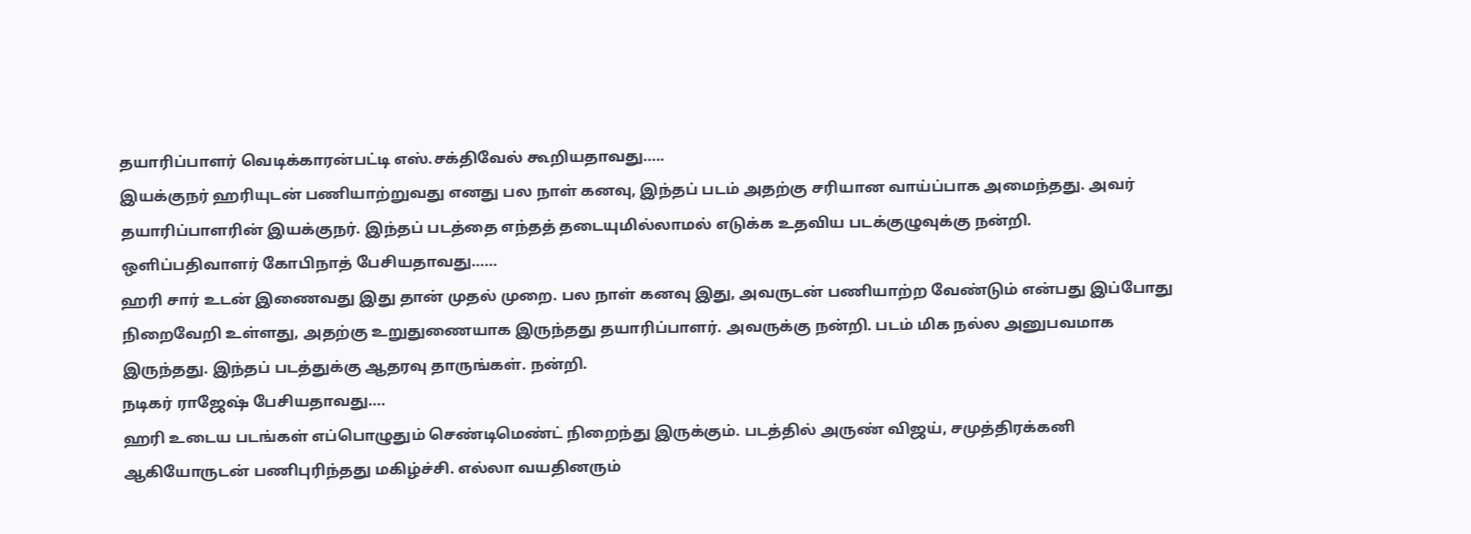தயாரிப்பாளர் வெடிக்காரன்பட்டி எஸ்.சக்திவேல் கூறியதாவது…..
இயக்குநர் ஹரியுடன் பணியாற்றுவது எனது பல நாள் கனவு, இந்தப் படம் அதற்கு சரியான வாய்ப்பாக அமைந்தது. அவர் தயாரிப்பாளரின் இயக்குநர். இந்தப் படத்தை எந்தத் தடையுமில்லாமல் எடுக்க உதவிய படக்குழுவுக்கு நன்றி.
ஒளிப்பதிவாளர் கோபிநாத் பேசியதாவது……
ஹரி சார் உடன் இணைவது இது தான் முதல் முறை. பல நாள் கனவு இது, அவருடன் பணியாற்ற வேண்டும் என்பது இப்போது நிறைவேறி உள்ளது, அதற்கு உறுதுணையாக இருந்தது தயாரிப்பாளர். அவருக்கு நன்றி. படம் மிக நல்ல அனுபவமாக இருந்தது. இந்தப் படத்துக்கு ஆதரவு தாருங்கள். நன்றி.
நடிகர் ராஜேஷ் பேசியதாவது….
ஹரி உடைய படங்கள் எப்பொழுதும் செண்டிமெண்ட் நிறைந்து இருக்கும். படத்தில் அருண் விஜய், சமுத்திரக்கனி ஆகியோருடன் பணிபுரிந்தது மகிழ்ச்சி. எல்லா வயதினரும்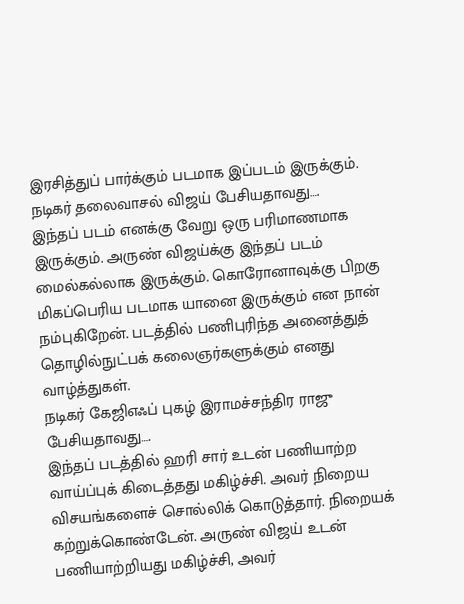இரசித்துப் பார்க்கும் படமாக இப்படம் இருக்கும்.
நடிகர் தலைவாசல் விஜய் பேசியதாவது….
இந்தப் படம் எனக்கு வேறு ஒரு பரிமாணமாக இருக்கும். அருண் விஜய்க்கு இந்தப் படம் மைல்கல்லாக இருக்கும். கொரோனாவுக்கு பிறகு மிகப்பெரிய படமாக யானை இருக்கும் என நான் நம்புகிறேன். படத்தில் பணிபுரிந்த அனைத்துத் தொழில்நுட்பக் கலைஞர்களுக்கும் எனது வாழ்த்துகள்.
நடிகர் கேஜிஎஃப் புகழ் இராமச்சந்திர ராஜு பேசியதாவது….
இந்தப் படத்தில் ஹரி சார் உடன் பணியாற்ற வாய்ப்புக் கிடைத்தது மகிழ்ச்சி. அவர் நிறைய விசயங்களைச் சொல்லிக் கொடுத்தார். நிறையக் கற்றுக்கொண்டேன். அருண் விஜய் உடன் பணியாற்றியது மகிழ்ச்சி, அவர்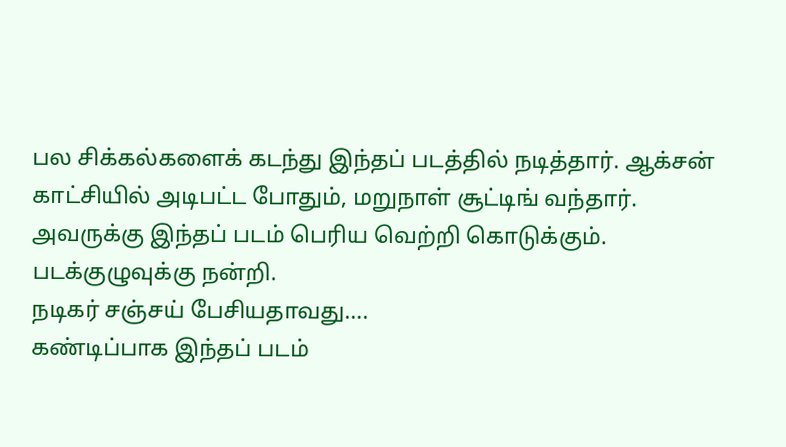பல சிக்கல்களைக் கடந்து இந்தப் படத்தில் நடித்தார். ஆக்சன் காட்சியில் அடிபட்ட போதும், மறுநாள் சூட்டிங் வந்தார். அவருக்கு இந்தப் படம் பெரிய வெற்றி கொடுக்கும். படக்குழுவுக்கு நன்றி.
நடிகர் சஞ்சய் பேசியதாவது….
கண்டிப்பாக இந்தப் படம்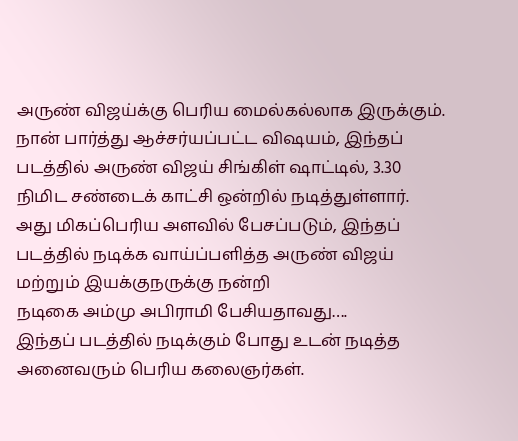அருண் விஜய்க்கு பெரிய மைல்கல்லாக இருக்கும். நான் பார்த்து ஆச்சர்யப்பட்ட விஷயம், இந்தப் படத்தில் அருண் விஜய் சிங்கிள் ஷாட்டில், 3.30 நிமிட சண்டைக் காட்சி ஒன்றில் நடித்துள்ளார். அது மிகப்பெரிய அளவில் பேசப்படும், இந்தப் படத்தில் நடிக்க வாய்ப்பளித்த அருண் விஜய் மற்றும் இயக்குநருக்கு நன்றி
நடிகை அம்மு அபிராமி பேசியதாவது….
இந்தப் படத்தில் நடிக்கும் போது உடன் நடித்த அனைவரும் பெரிய கலைஞர்கள்.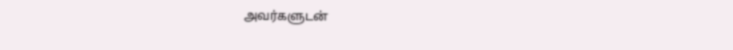அவர்களுடன்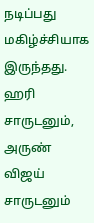நடிப்பது மகிழ்ச்சியாக இருந்தது. ஹரி சாருடனும், அருண் விஜய் சாருடனும்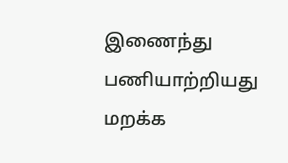இணைந்து பணியாற்றியது மறக்க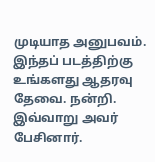முடியாத அனுபவம். இந்தப் படத்திற்கு உங்களது ஆதரவு தேவை. நன்றி.
இவ்வாறு அவர் பேசினார்.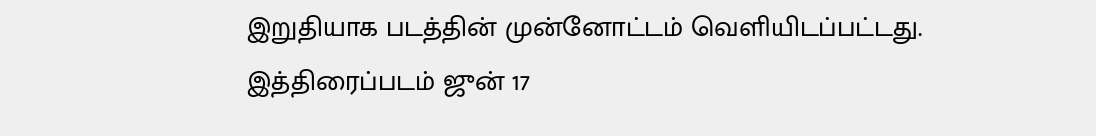இறுதியாக படத்தின் முன்னோட்டம் வெளியிடப்பட்டது.
இத்திரைப்படம் ஜுன் 17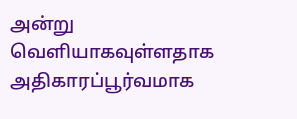அன்று வெளியாகவுள்ளதாக அதிகாரப்பூர்வமாக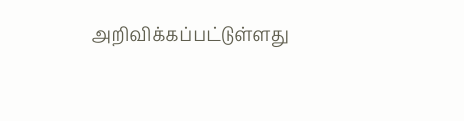அறிவிக்கப்பட்டுள்ளது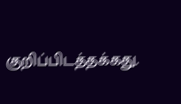குறிப்பிடத்தக்கது.